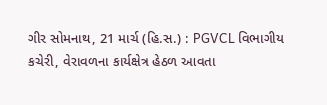ગીર સોમનાથ, 21 માર્ચ (હિ.સ.) : PGVCL વિભાગીય કચેરી, વેરાવળના કાર્યક્ષેત્ર હેઠળ આવતા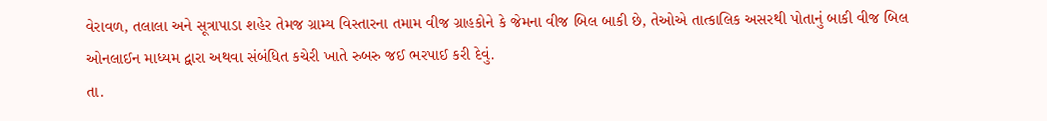વેરાવળ, તલાલા અને સૂત્રાપાડા શહેર તેમજ ગ્રામ્ય વિસ્તારના તમામ વીજ ગ્રાહકોને કે જેમના વીજ બિલ બાકી છે, તેઓએ તાત્કાલિક અસરથી પોતાનું બાકી વીજ બિલ ઓનલાઈન માધ્યમ દ્વારા અથવા સંબંધિત કચેરી ખાતે રુબરુ જઈ ભરપાઈ કરી દેવું.
તા.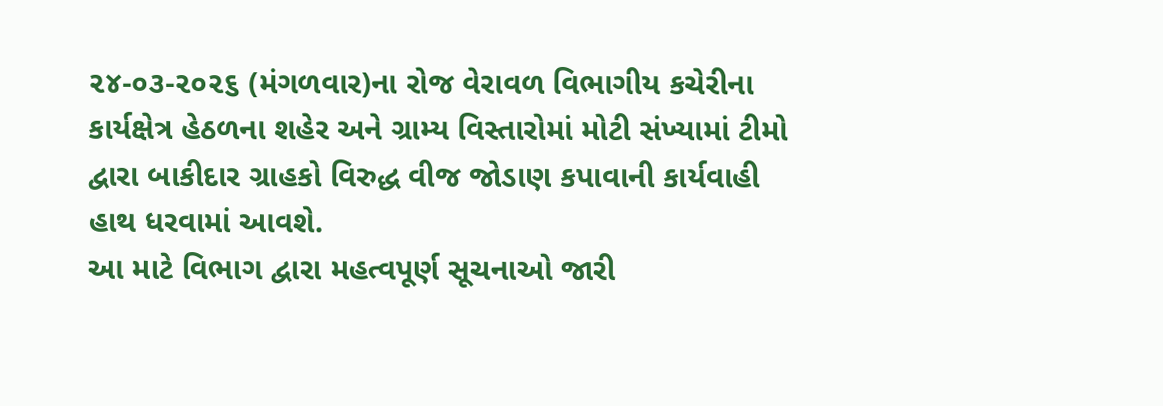૨૪-૦૩-૨૦૨૬ (મંગળવાર)ના રોજ વેરાવળ વિભાગીય કચેરીના કાર્યક્ષેત્ર હેઠળના શહેર અને ગ્રામ્ય વિસ્તારોમાં મોટી સંખ્યામાં ટીમો દ્વારા બાકીદાર ગ્રાહકો વિરુદ્ધ વીજ જોડાણ કપાવાની કાર્યવાહી હાથ ધરવામાં આવશે.
આ માટે વિભાગ દ્વારા મહત્વપૂર્ણ સૂચનાઓ જારી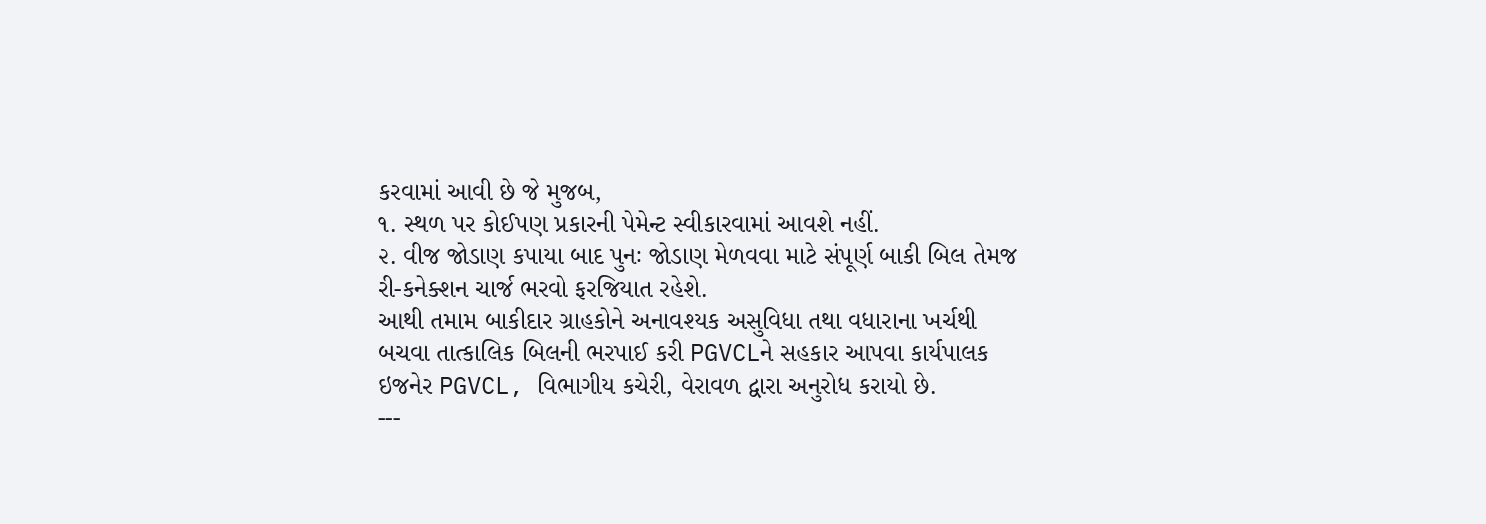કરવામાં આવી છે જે મુજબ,
૧. સ્થળ પર કોઈપણ પ્રકારની પેમેન્ટ સ્વીકારવામાં આવશે નહીં.
૨. વીજ જોડાણ કપાયા બાદ પુનઃ જોડાણ મેળવવા માટે સંપૂર્ણ બાકી બિલ તેમજ રી-કનેક્શન ચાર્જ ભરવો ફરજિયાત રહેશે.
આથી તમામ બાકીદાર ગ્રાહકોને અનાવશ્યક અસુવિધા તથા વધારાના ખર્ચથી બચવા તાત્કાલિક બિલની ભરપાઈ કરી PGVCLને સહકાર આપવા કાર્યપાલક ઇજનેર PGVCL, વિભાગીય કચેરી, વેરાવળ દ્વારા અનુરોધ કરાયો છે.
---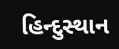હિન્દુસ્થાન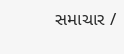સમાચાર /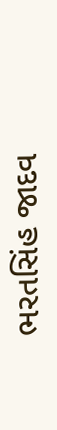ભરતસિંહ જાદવ